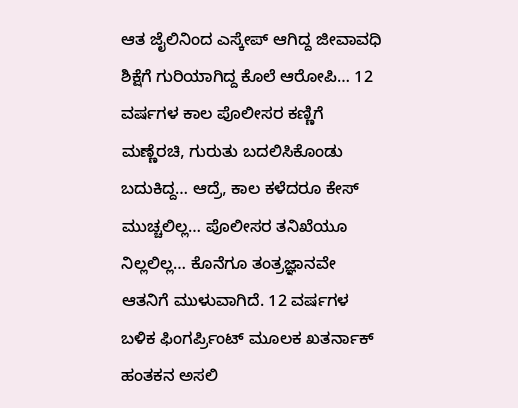ಆತ ಜೈಲಿನಿಂದ ಎಸ್ಕೇಪ್ ಆಗಿದ್ದ ಜೀವಾವಧಿ ಶಿಕ್ಷೆಗೆ ಗುರಿಯಾಗಿದ್ದ ಕೊಲೆ ಆರೋಪಿ… 12 ವರ್ಷಗಳ ಕಾಲ ಪೊಲೀಸರ ಕಣ್ಣಿಗೆ ಮಣ್ಣೆರಚಿ, ಗುರುತು ಬದಲಿಸಿಕೊಂಡು ಬದುಕಿದ್ದ… ಆದ್ರೆ, ಕಾಲ ಕಳೆದರೂ ಕೇಸ್ ಮುಚ್ಚಲಿಲ್ಲ… ಪೊಲೀಸರ ತನಿಖೆಯೂ ನಿಲ್ಲಲಿಲ್ಲ… ಕೊನೆಗೂ ತಂತ್ರಜ್ಞಾನವೇ ಆತನಿಗೆ ಮುಳುವಾಗಿದೆ. 12 ವರ್ಷಗಳ ಬಳಿಕ ಫಿಂಗರ್ಪ್ರಿಂಟ್ ಮೂಲಕ ಖತರ್ನಾಕ್ ಹಂತಕನ ಅಸಲಿ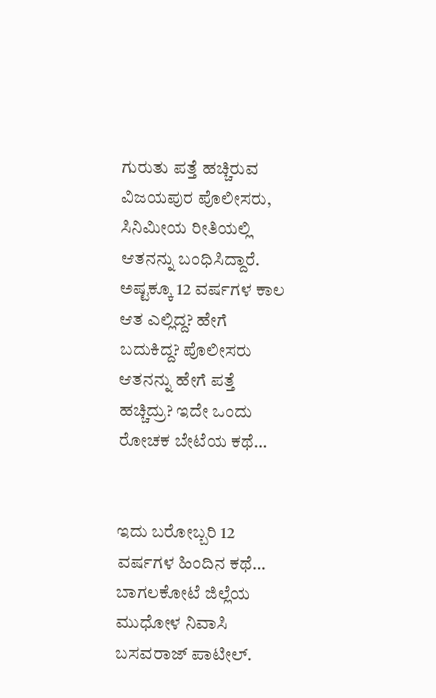ಗುರುತು ಪತ್ತೆ ಹಚ್ಚಿರುವ ವಿಜಯಪುರ ಪೊಲೀಸರು, ಸಿನಿಮೀಯ ರೀತಿಯಲ್ಲಿ ಆತನನ್ನು ಬಂಧಿಸಿದ್ದಾರೆ. ಅಷ್ಟಕ್ಕೂ 12 ವರ್ಷಗಳ ಕಾಲ ಆತ ಎಲ್ಲಿದ್ದ? ಹೇಗೆ ಬದುಕಿದ್ದ? ಪೊಲೀಸರು ಆತನನ್ನು ಹೇಗೆ ಪತ್ತೆ ಹಚ್ಚಿದ್ರು? ಇದೇ ಒಂದು ರೋಚಕ ಬೇಟೆಯ ಕಥೆ…


ಇದು ಬರೋಬ್ಬರಿ 12 ವರ್ಷಗಳ ಹಿಂದಿನ ಕಥೆ… ಬಾಗಲಕೋಟೆ ಜಿಲ್ಲೆಯ ಮುಧೋಳ ನಿವಾಸಿ ಬಸವರಾಜ್ ಪಾಟೀಲ್.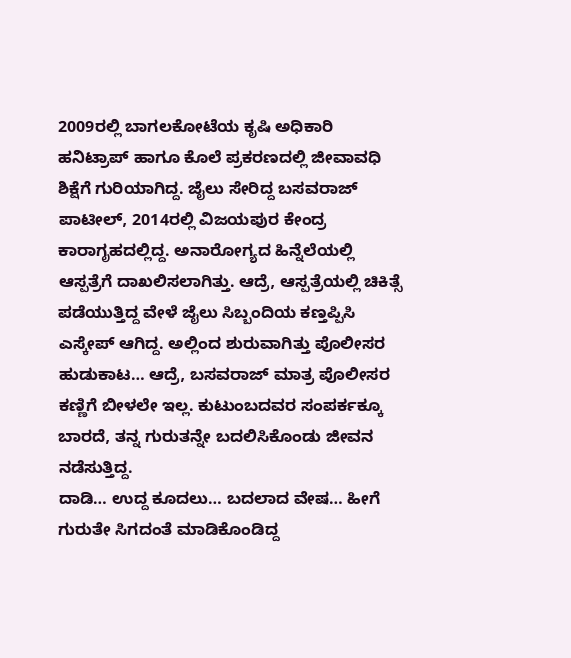2009ರಲ್ಲಿ ಬಾಗಲಕೋಟೆಯ ಕೃಷಿ ಅಧಿಕಾರಿ ಹನಿಟ್ರಾಪ್ ಹಾಗೂ ಕೊಲೆ ಪ್ರಕರಣದಲ್ಲಿ ಜೀವಾವಧಿ ಶಿಕ್ಷೆಗೆ ಗುರಿಯಾಗಿದ್ದ. ಜೈಲು ಸೇರಿದ್ದ ಬಸವರಾಜ್ ಪಾಟೀಲ್, 2014ರಲ್ಲಿ ವಿಜಯಪುರ ಕೇಂದ್ರ ಕಾರಾಗೃಹದಲ್ಲಿದ್ದ. ಅನಾರೋಗ್ಯದ ಹಿನ್ನೆಲೆಯಲ್ಲಿ ಆಸ್ಪತ್ರೆಗೆ ದಾಖಲಿಸಲಾಗಿತ್ತು. ಆದ್ರೆ, ಆಸ್ಪತ್ರೆಯಲ್ಲಿ ಚಿಕಿತ್ಸೆ ಪಡೆಯುತ್ತಿದ್ದ ವೇಳೆ ಜೈಲು ಸಿಬ್ಬಂದಿಯ ಕಣ್ತಪ್ಪಿಸಿ ಎಸ್ಕೇಪ್ ಆಗಿದ್ದ. ಅಲ್ಲಿಂದ ಶುರುವಾಗಿತ್ತು ಪೊಲೀಸರ ಹುಡುಕಾಟ… ಆದ್ರೆ, ಬಸವರಾಜ್ ಮಾತ್ರ ಪೊಲೀಸರ ಕಣ್ಣಿಗೆ ಬೀಳಲೇ ಇಲ್ಲ. ಕುಟುಂಬದವರ ಸಂಪರ್ಕಕ್ಕೂ ಬಾರದೆ, ತನ್ನ ಗುರುತನ್ನೇ ಬದಲಿಸಿಕೊಂಡು ಜೀವನ ನಡೆಸುತ್ತಿದ್ದ.
ದಾಡಿ… ಉದ್ದ ಕೂದಲು… ಬದಲಾದ ವೇಷ… ಹೀಗೆ ಗುರುತೇ ಸಿಗದಂತೆ ಮಾಡಿಕೊಂಡಿದ್ದ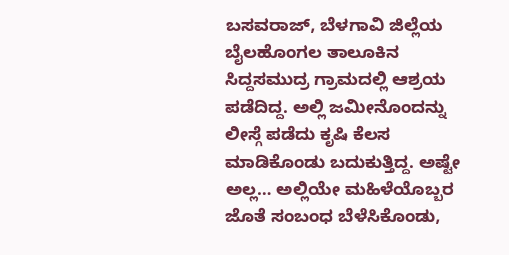ಬಸವರಾಜ್, ಬೆಳಗಾವಿ ಜಿಲ್ಲೆಯ ಬೈಲಹೊಂಗಲ ತಾಲೂಕಿನ ಸಿದ್ದಸಮುದ್ರ ಗ್ರಾಮದಲ್ಲಿ ಆಶ್ರಯ ಪಡೆದಿದ್ದ. ಅಲ್ಲಿ ಜಮೀನೊಂದನ್ನು ಲೀಸ್ಗೆ ಪಡೆದು ಕೃಷಿ ಕೆಲಸ ಮಾಡಿಕೊಂಡು ಬದುಕುತ್ತಿದ್ದ. ಅಷ್ಟೇ ಅಲ್ಲ… ಅಲ್ಲಿಯೇ ಮಹಿಳೆಯೊಬ್ಬರ ಜೊತೆ ಸಂಬಂಧ ಬೆಳೆಸಿಕೊಂಡು,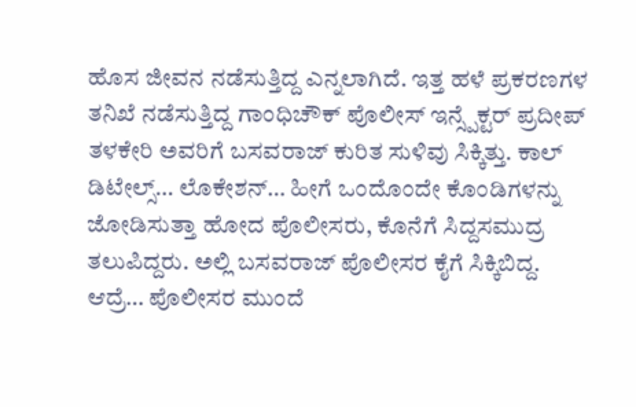ಹೊಸ ಜೀವನ ನಡೆಸುತ್ತಿದ್ದ ಎನ್ನಲಾಗಿದೆ. ಇತ್ತ ಹಳೆ ಪ್ರಕರಣಗಳ ತನಿಖೆ ನಡೆಸುತ್ತಿದ್ದ ಗಾಂಧಿಚೌಕ್ ಪೊಲೀಸ್ ಇನ್ಸ್ಪೆಕ್ಟರ್ ಪ್ರದೀಪ್ ತಳಕೇರಿ ಅವರಿಗೆ ಬಸವರಾಜ್ ಕುರಿತ ಸುಳಿವು ಸಿಕ್ಕಿತ್ತು. ಕಾಲ್ ಡಿಟೇಲ್ಸ್… ಲೊಕೇಶನ್… ಹೀಗೆ ಒಂದೊಂದೇ ಕೊಂಡಿಗಳನ್ನು ಜೋಡಿಸುತ್ತಾ ಹೋದ ಪೊಲೀಸರು, ಕೊನೆಗೆ ಸಿದ್ದಸಮುದ್ರ ತಲುಪಿದ್ದರು. ಅಲ್ಲಿ ಬಸವರಾಜ್ ಪೊಲೀಸರ ಕೈಗೆ ಸಿಕ್ಕಿಬಿದ್ದ. ಆದ್ರೆ… ಪೊಲೀಸರ ಮುಂದೆ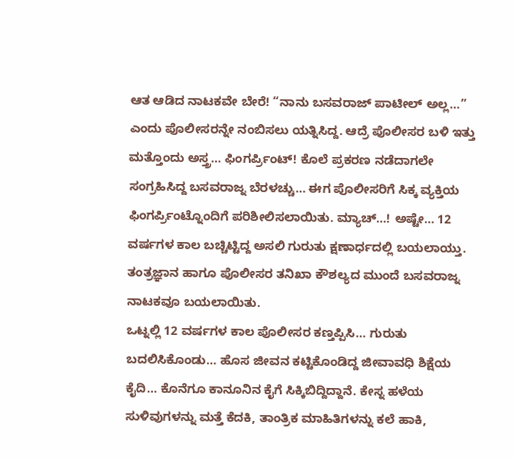ಆತ ಆಡಿದ ನಾಟಕವೇ ಬೇರೆ! “ನಾನು ಬಸವರಾಜ್ ಪಾಟೀಲ್ ಅಲ್ಲ…” ಎಂದು ಪೊಲೀಸರನ್ನೇ ನಂಬಿಸಲು ಯತ್ನಿಸಿದ್ದ. ಆದ್ರೆ ಪೊಲೀಸರ ಬಳಿ ಇತ್ತು ಮತ್ತೊಂದು ಅಸ್ತ್ರ… ಫಿಂಗರ್ಪ್ರಿಂಟ್! ಕೊಲೆ ಪ್ರಕರಣ ನಡೆದಾಗಲೇ ಸಂಗ್ರಹಿಸಿದ್ದ ಬಸವರಾಜ್ನ ಬೆರಳಚ್ಚು… ಈಗ ಪೊಲೀಸರಿಗೆ ಸಿಕ್ಕ ವ್ಯಕ್ತಿಯ ಫಿಂಗರ್ಪ್ರಿಂಟ್ನೊಂದಿಗೆ ಪರಿಶೀಲಿಸಲಾಯಿತು. ಮ್ಯಾಚ್…! ಅಷ್ಟೇ… 12 ವರ್ಷಗಳ ಕಾಲ ಬಚ್ಚಿಟ್ಟಿದ್ದ ಅಸಲಿ ಗುರುತು ಕ್ಷಣಾರ್ಧದಲ್ಲಿ ಬಯಲಾಯ್ತು. ತಂತ್ರಜ್ಞಾನ ಹಾಗೂ ಪೊಲೀಸರ ತನಿಖಾ ಕೌಶಲ್ಯದ ಮುಂದೆ ಬಸವರಾಜ್ನ ನಾಟಕವೂ ಬಯಲಾಯಿತು.
ಒಟ್ನಲ್ಲಿ 12 ವರ್ಷಗಳ ಕಾಲ ಪೊಲೀಸರ ಕಣ್ತಪ್ಪಿಸಿ… ಗುರುತು ಬದಲಿಸಿಕೊಂಡು… ಹೊಸ ಜೀವನ ಕಟ್ಟಿಕೊಂಡಿದ್ದ ಜೀವಾವಧಿ ಶಿಕ್ಷೆಯ ಕೈದಿ… ಕೊನೆಗೂ ಕಾನೂನಿನ ಕೈಗೆ ಸಿಕ್ಕಿಬಿದ್ದಿದ್ದಾನೆ. ಕೇಸ್ನ ಹಳೆಯ ಸುಳಿವುಗಳನ್ನು ಮತ್ತೆ ಕೆದಕಿ, ತಾಂತ್ರಿಕ ಮಾಹಿತಿಗಳನ್ನು ಕಲೆ ಹಾಕಿ,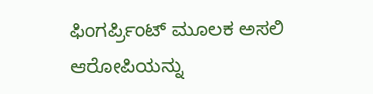ಫಿಂಗರ್ಪ್ರಿಂಟ್ ಮೂಲಕ ಅಸಲಿ ಆರೋಪಿಯನ್ನು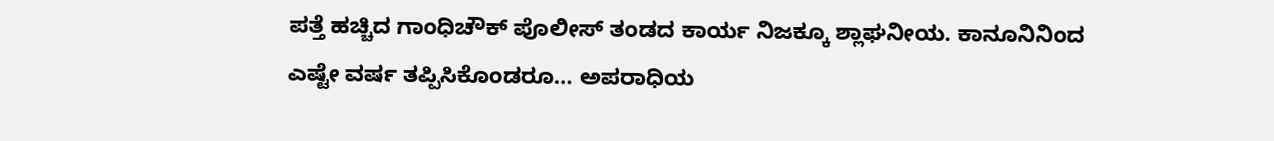ಪತ್ತೆ ಹಚ್ಚಿದ ಗಾಂಧಿಚೌಕ್ ಪೊಲೀಸ್ ತಂಡದ ಕಾರ್ಯ ನಿಜಕ್ಕೂ ಶ್ಲಾಘನೀಯ. ಕಾನೂನಿನಿಂದ ಎಷ್ಟೇ ವರ್ಷ ತಪ್ಪಿಸಿಕೊಂಡರೂ… ಅಪರಾಧಿಯ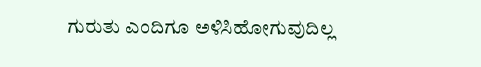ಗುರುತು ಎಂದಿಗೂ ಅಳಿಸಿಹೋಗುವುದಿಲ್ಲ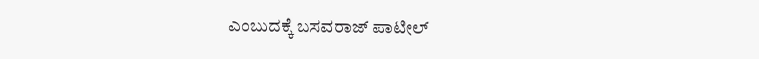ಎಂಬುದಕ್ಕೆ ಬಸವರಾಜ್ ಪಾಟೀಲ್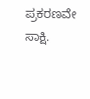ಪ್ರಕರಣವೇ ಸಾಕ್ಷಿ.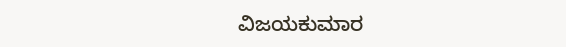ವಿಜಯಕುಮಾರ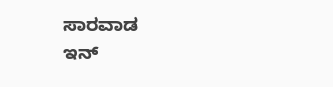ಸಾರವಾಡ
ಇನ್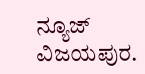ನ್ಯೂಜ್
ವಿಜಯಪುರ.